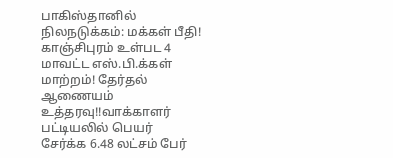பாகிஸ்தானில் நிலநடுக்கம்: மக்கள் பீதி! காஞ்சிபுரம் உள்பட 4 மாவட்ட எஸ்.பி.க்கள் மாற்றம்! தேர்தல் ஆணையம் உத்தரவு!!வாக்காளர் பட்டியலில் பெயர் சேர்க்க 6.48 லட்சம் பேர்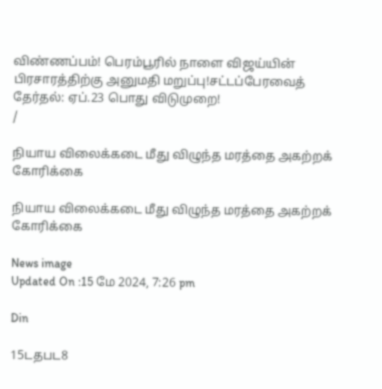விண்ணப்பம்! பெரம்பூரில் நாளை விஜய்யின் பிரசாரத்திற்கு அனுமதி மறுப்பு!சட்டப்பேரவைத் தேர்தல்: ஏப்.23 பொது விடுமுறை!
/

நியாய விலைக்கடை மீது விழுந்த மரத்தை அகற்றக் கோரிக்கை

நியாய விலைக்கடை மீது விழுந்த மரத்தை அகற்றக் கோரிக்கை

News image
Updated On :15 மே 2024, 7:26 pm

Din

15டதபட8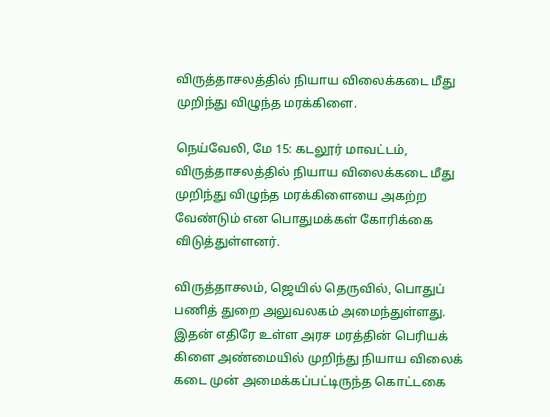விருத்தாசலத்தில் நியாய விலைக்கடை மீது முறிந்து விழுந்த மரக்கிளை.

நெய்வேலி, மே 15: கடலூர் மாவட்டம், விருத்தாசலத்தில் நியாய விலைக்கடை மீது முறிந்து விழுந்த மரக்கிளையை அகற்ற வேண்டும் என பொதுமக்கள் கோரிக்கை விடுத்துள்ளனர்.

விருத்தாசலம், ஜெயில் தெருவில், பொதுப் பணித் துறை அலுவலகம் அமைந்துள்ளது. இதன் எதிரே உள்ள அரச மரத்தின் பெரியக் கிளை அண்மையில் முறிந்து நியாய விலைக் கடை முன் அமைக்கப்பட்டிருந்த கொட்டகை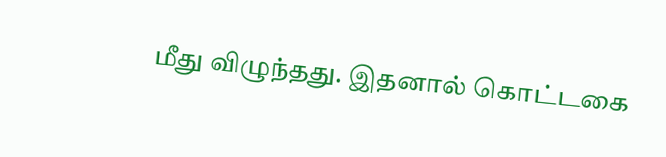மீது விழுந்தது. இதனால் கொட்டகை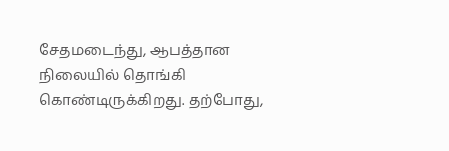சேதமடைந்து, ஆபத்தான நிலையில் தொங்கி கொண்டிருக்கிறது. தற்போது,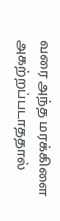வரை அந்த மரக்கிளை அகற்றப்படாததால்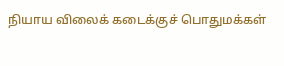நியாய விலைக் கடைக்குச் பொதுமக்கள்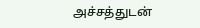அச்சத்துடன்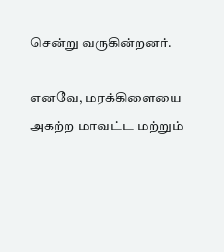சென்று வருகின்றனர்.

எனவே, மரக்கிளையை அகற்ற மாவட்ட மற்றும்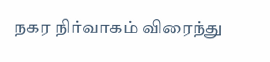நகர நிர்வாகம் விரைந்து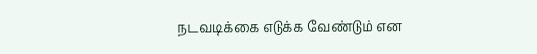நடவடிக்கை எடுக்க வேண்டும் என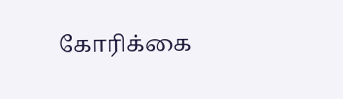கோரிக்கை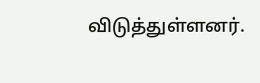விடுத்துள்ளனர்.